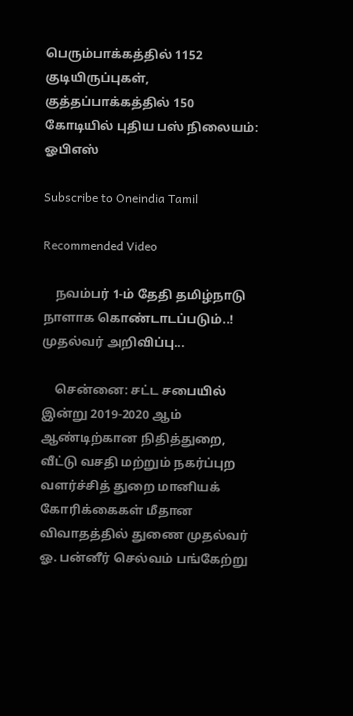பெரும்பாக்கத்தில் 1152 குடியிருப்புகள், குத்தப்பாக்கத்தில் 150 கோடியில் புதிய பஸ் நிலையம்: ஓபிஎஸ்

Subscribe to Oneindia Tamil

Recommended Video

    நவம்பர் 1-ம் தேதி தமிழ்நாடு நாளாக கொண்டாடப்படும்..! முதல்வர் அறிவிப்பு...

    சென்னை: சட்ட சபையில் இன்று 2019-2020 ஆம் ஆண்டிற்கான நிதித்துறை, வீட்டு வசதி மற்றும் நகர்ப்புற வளர்ச்சித் துறை மானியக் கோரிக்கைகள் மீதான விவாதத்தில் துணை முதல்வர் ஓ. பன்னீர் செல்வம் பங்கேற்று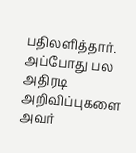பதிலளித்தார். அப்போது பல அதிரடி அறிவிப்புகளை அவர்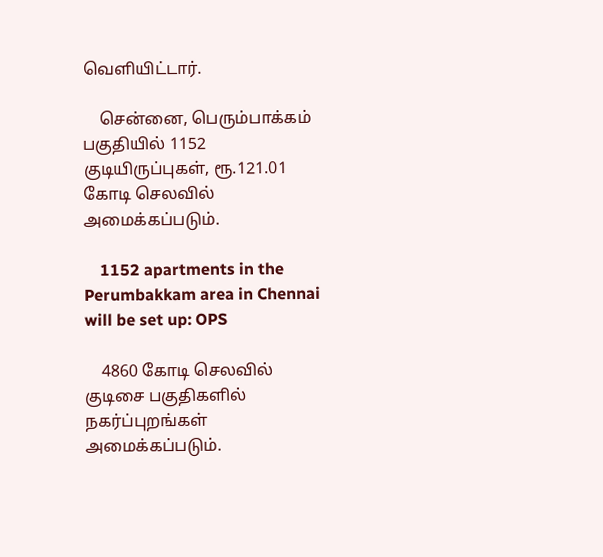வெளியிட்டார்.

    சென்னை, பெரும்பாக்கம் பகுதியில் 1152 குடியிருப்புகள், ரூ.121.01 கோடி செலவில் அமைக்கப்படும்.

    1152 apartments in the Perumbakkam area in Chennai will be set up: OPS

    4860 கோடி செலவில் குடிசை பகுதிகளில் நகர்ப்புறங்கள் அமைக்கப்படும்.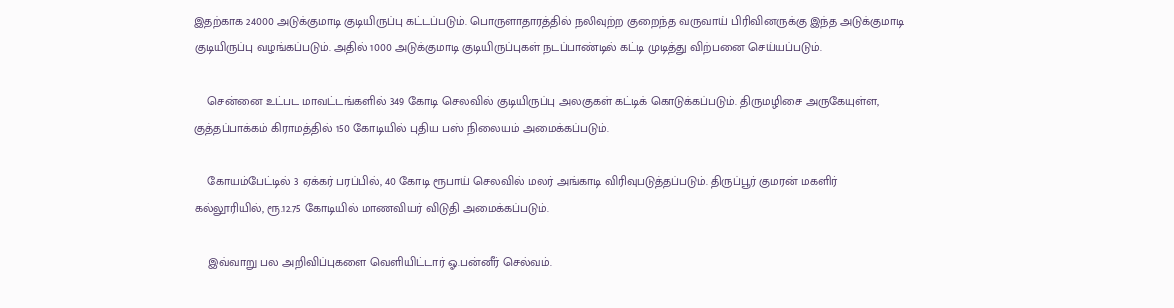இதற்காக 24000 அடுக்குமாடி குடியிருப்பு கட்டப்படும். பொருளாதாரத்தில் நலிவுற்ற குறைந்த வருவாய் பிரிவினருக்கு இந்த அடுக்குமாடி குடியிருப்பு வழங்கப்படும். அதில் 1000 அடுக்குமாடி குடியிருப்புகள் நடப்பாண்டில் கட்டி முடித்து விற்பனை செய்யப்படும்.

    சென்னை உட்பட மாவட்டங்களில் 349 கோடி செலவில் குடியிருப்பு அலகுகள் கட்டிக் கொடுக்கப்படும். திருமழிசை அருகேயுள்ள, குத்தப்பாக்கம் கிராமத்தில் 150 கோடியில் புதிய பஸ் நிலையம் அமைக்கப்படும்.

    கோயம்பேட்டில் 3 ஏக்கர் பரப்பில், 40 கோடி ரூபாய் செலவில் மலர் அங்காடி விரிவுபடுத்தப்படும். திருப்பூர் குமரன் மகளிர் கல்லூரியில், ரூ.12.75 கோடியில் மாணவியர் விடுதி அமைக்கப்படும்.

    இவ்வாறு பல அறிவிப்புகளை வெளியிட்டார் ஓ.பன்னீர் செல்வம்.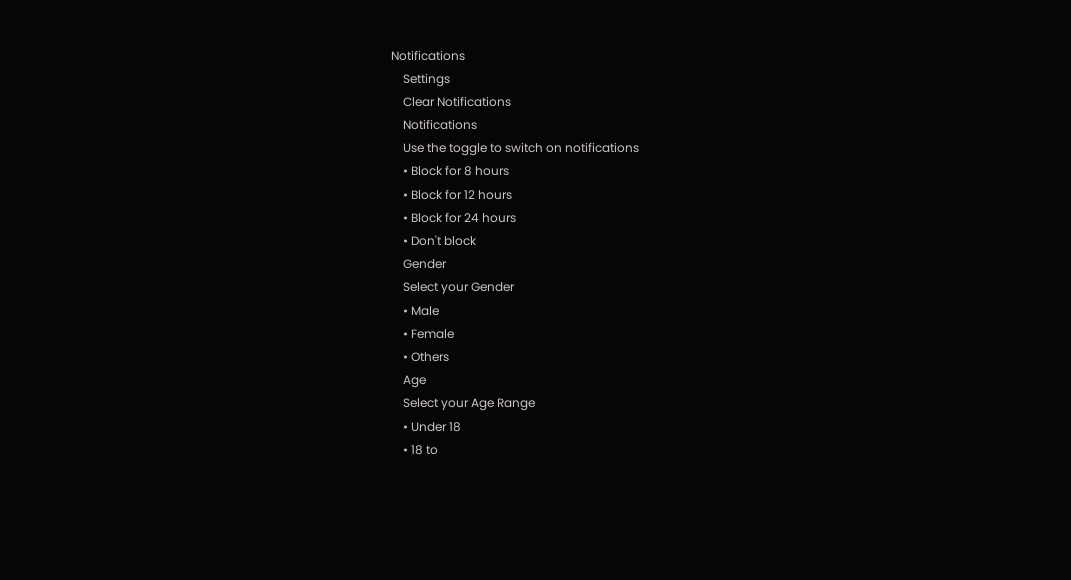Notifications
    Settings
    Clear Notifications
    Notifications
    Use the toggle to switch on notifications
    • Block for 8 hours
    • Block for 12 hours
    • Block for 24 hours
    • Don't block
    Gender
    Select your Gender
    • Male
    • Female
    • Others
    Age
    Select your Age Range
    • Under 18
    • 18 to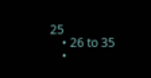25
    • 26 to 35
    •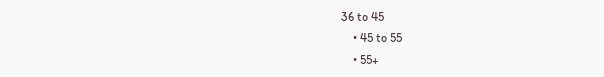36 to 45
    • 45 to 55
    • 55+